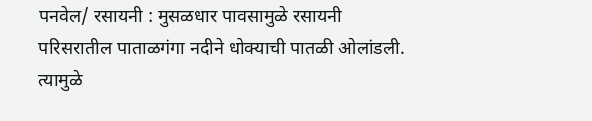पनवेल/ रसायनी : मुसळधार पावसामुळे रसायनी परिसरातील पाताळगंगा नदीने धोक्याची पातळी ओलांडली. त्यामुळे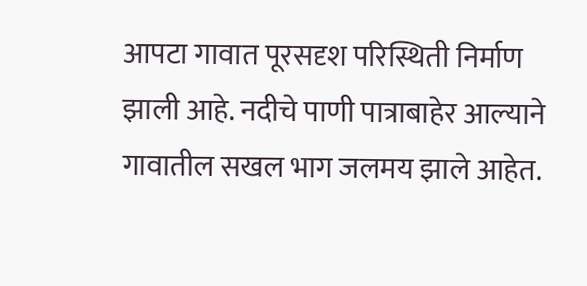आपटा गावात पूरसदृश परिस्थिती निर्माण झाली आहे. नदीचे पाणी पात्राबाहेर आल्याने गावातील सखल भाग जलमय झाले आहेत.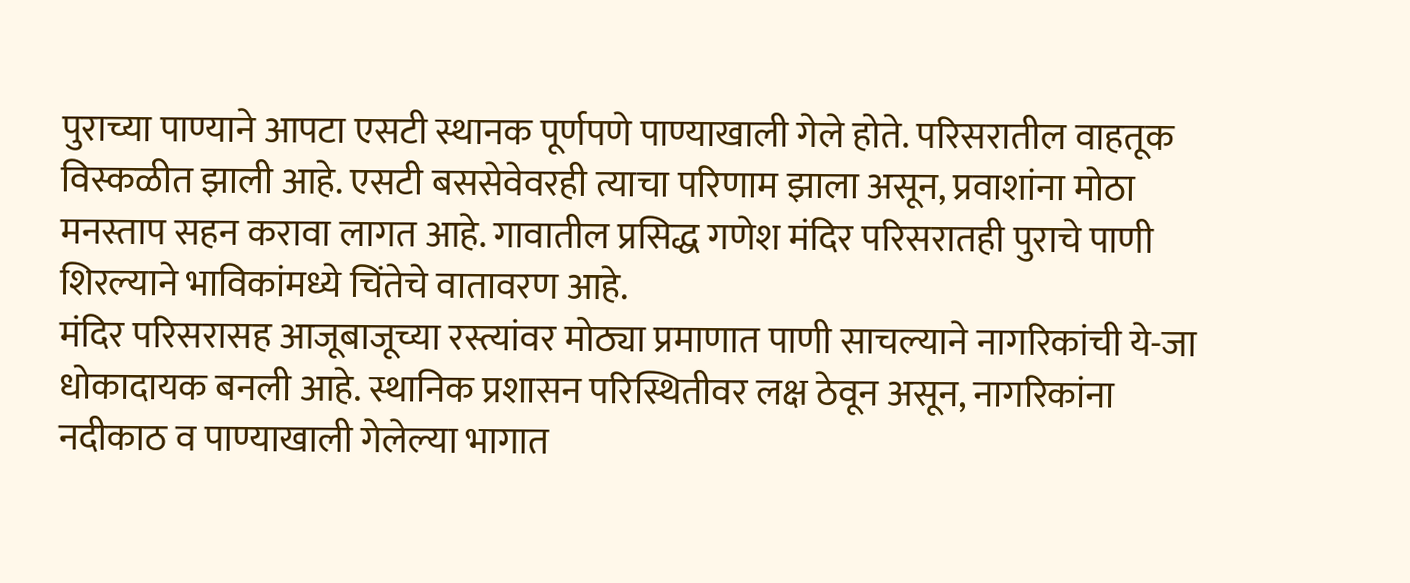पुराच्या पाण्याने आपटा एसटी स्थानक पूर्णपणे पाण्याखाली गेले होते. परिसरातील वाहतूक विस्कळीत झाली आहे. एसटी बससेवेवरही त्याचा परिणाम झाला असून, प्रवाशांना मोठा मनस्ताप सहन करावा लागत आहे. गावातील प्रसिद्ध गणेश मंदिर परिसरातही पुराचे पाणी शिरल्याने भाविकांमध्ये चिंतेचे वातावरण आहे.
मंदिर परिसरासह आजूबाजूच्या रस्त्यांवर मोठ्या प्रमाणात पाणी साचल्याने नागरिकांची ये-जा धोकादायक बनली आहे. स्थानिक प्रशासन परिस्थितीवर लक्ष ठेवून असून, नागरिकांना नदीकाठ व पाण्याखाली गेलेल्या भागात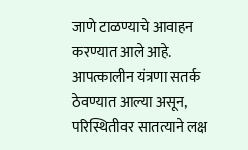जाणे टाळण्याचे आवाहन करण्यात आले आहे. आपत्कालीन यंत्रणा सतर्क ठेवण्यात आल्या असून, परिस्थितीवर सातत्याने लक्ष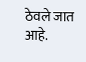ठेवले जात आहे.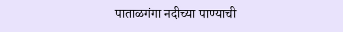पाताळगंगा नदीच्या पाण्याची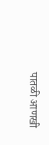पातळी आणखी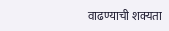वाढण्याची शक्यता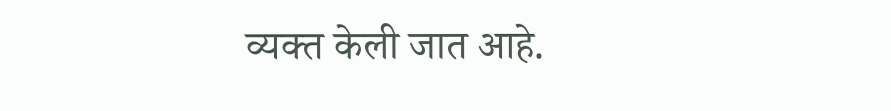व्यक्त केली जात आहे.